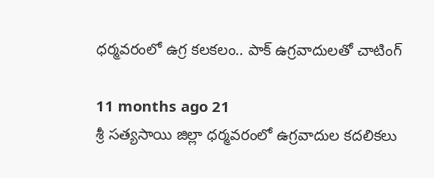ధర్మవరంలో ఉగ్ర కలకలం.. పాక్ ఉగ్రవాదులతో చాటింగ్

11 months ago 21
శ్రీ సత్యసాయి జిల్లా ధర్మవరంలో ఉగ్రవాదుల కదలికలు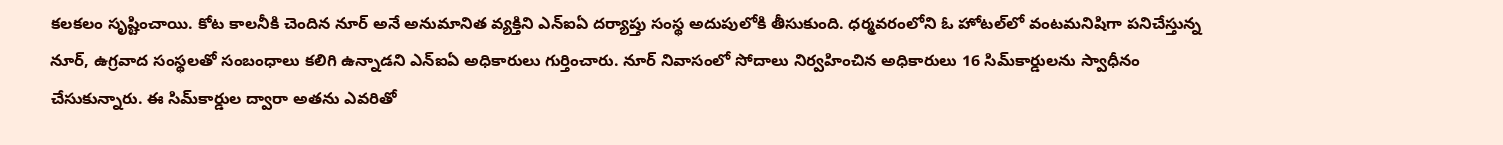కలకలం సృష్టించాయి. కోట కాలనీకి చెందిన నూర్ అనే అనుమానిత వ్యక్తిని ఎన్ఐఏ దర్యాప్తు సంస్థ అదుపులోకి తీసుకుంది. ధర్మవరంలోని ఓ హోటల్‌లో వంటమనిషిగా పనిచేస్తున్న నూర్, ఉగ్రవాద సంస్థలతో సంబంధాలు కలిగి ఉన్నాడని ఎన్‌ఐఏ అధికారులు గుర్తించారు. నూర్ నివాసంలో సోదాలు నిర్వహించిన అధికారులు 16 సిమ్‌కార్డులను స్వాధీనం చేసుకున్నారు. ఈ సిమ్‌కార్డుల ద్వారా అతను ఎవరితో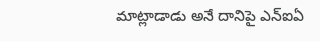మాట్లాడాడు అనే దానిపై ఎన్‌ఐఏ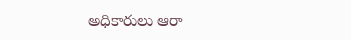అధికారులు ఆరా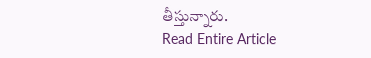తీస్తున్నారు.
Read Entire Article